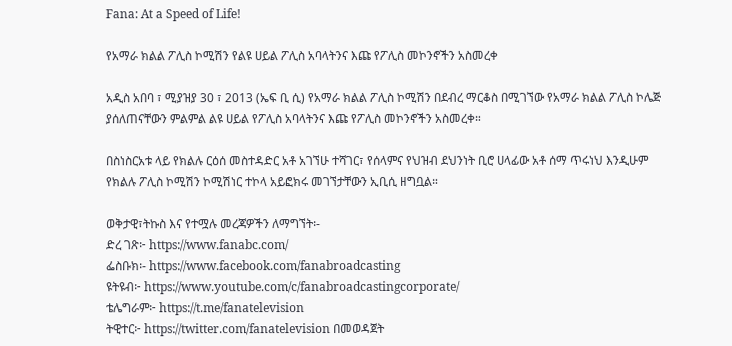Fana: At a Speed of Life!

የአማራ ክልል ፖሊስ ኮሚሽን የልዩ ሀይል ፖሊስ አባላትንና እጩ የፖሊስ መኮንኖችን አስመረቀ

አዲስ አበባ ፣ ሚያዝያ 30 ፣ 2013 (ኤፍ ቢ ሲ) የአማራ ክልል ፖሊስ ኮሚሽን በደብረ ማርቆስ በሚገኘው የአማራ ክልል ፖሊስ ኮሌጅ ያሰለጠናቸውን ምልምል ልዩ ሀይል የፖሊስ አባላትንና እጩ የፖሊስ መኮንኖችን አስመረቀ።

በስነስርአቱ ላይ የክልሉ ርዕሰ መስተዳድር አቶ አገኘሁ ተሻገር፣ የሰላምና የህዝብ ደህንነት ቢሮ ሀላፊው አቶ ሰማ ጥሩነህ እንዲሁም የክልሉ ፖሊስ ኮሚሽን ኮሚሽነር ተኮላ አይፎክሩ መገኘታቸውን ኢቢሲ ዘግቧል።

ወቅታዊ፣ትኩስ እና የተሟሉ መረጃዎችን ለማግኘት፡-
ድረ ገጽ፦ https://www.fanabc.com/
ፌስቡክ፡- https://www.facebook.com/fanabroadcasting
ዩትዩብ፦ https://www.youtube.com/c/fanabroadcastingcorporate/
ቴሌግራም፦ https://t.me/fanatelevision
ትዊተር፦ https://twitter.com/fanatelevision በመወዳጀት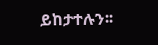ይከታተሉን፡፡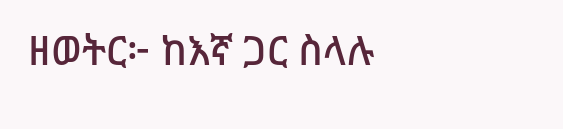ዘወትር፦ ከእኛ ጋር ስላሉ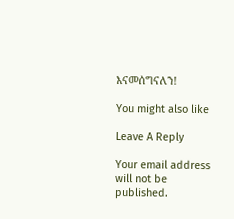እናመሰግናለን!

You might also like

Leave A Reply

Your email address will not be published.